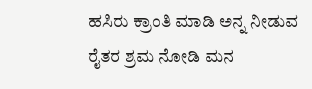ಹಸಿರು ಕ್ರಾಂತಿ ಮಾಡಿ ಅನ್ನ ನೀಡುವ ರೈತರ ಶ್ರಮ ನೋಡಿ ಮನ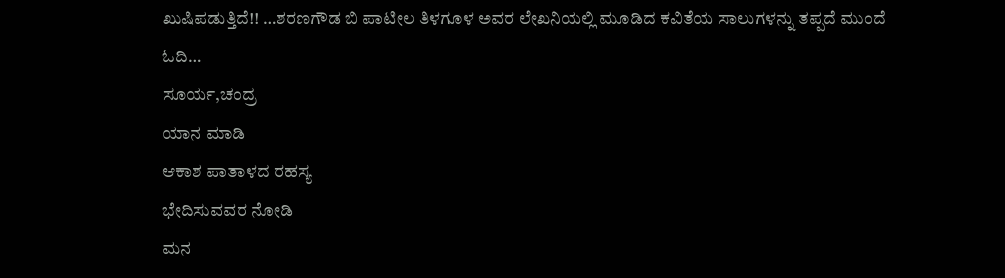ಖುಷಿಪಡುತ್ತಿದೆ!! …ಶರಣಗೌಡ ಬಿ ಪಾಟೀಲ ತಿಳಗೂಳ ಅವರ ಲೇಖನಿಯಲ್ಲಿ ಮೂಡಿದ ಕವಿತೆಯ ಸಾಲುಗಳನ್ನು ತಪ್ಪದೆ ಮುಂದೆ ಓದಿ…
ಸೂರ್ಯ,ಚಂದ್ರ
ಯಾನ ಮಾಡಿ
ಆಕಾಶ ಪಾತಾಳದ ರಹಸ್ಯ
ಭೇದಿಸುವವರ ನೋಡಿ
ಮನ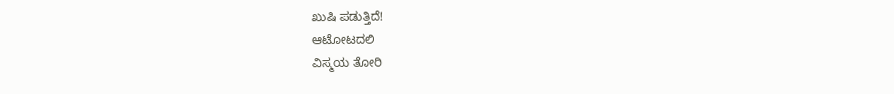ಖುಷಿ ಪಡುತ್ತಿದೆ!
ಆಟೋಟದಲಿ
ವಿಸ್ಮಯ ತೋರಿ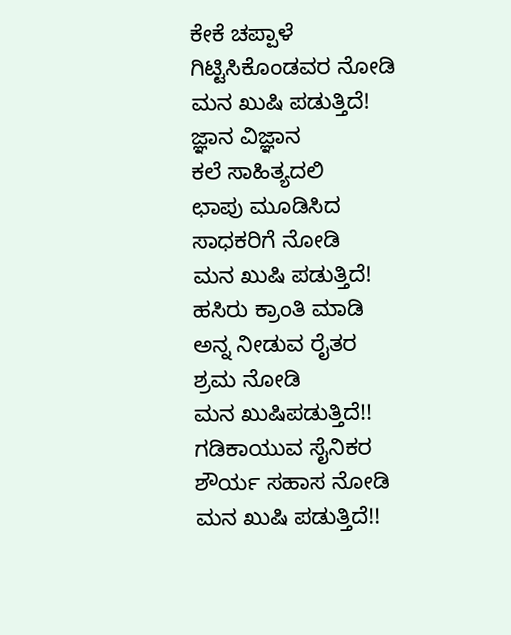ಕೇಕೆ ಚಪ್ಪಾಳೆ
ಗಿಟ್ಟಿಸಿಕೊಂಡವರ ನೋಡಿ
ಮನ ಖುಷಿ ಪಡುತ್ತಿದೆ!
ಜ್ಞಾನ ವಿಜ್ಞಾನ
ಕಲೆ ಸಾಹಿತ್ಯದಲಿ
ಛಾಪು ಮೂಡಿಸಿದ
ಸಾಧಕರಿಗೆ ನೋಡಿ
ಮನ ಖುಷಿ ಪಡುತ್ತಿದೆ!
ಹಸಿರು ಕ್ರಾಂತಿ ಮಾಡಿ
ಅನ್ನ ನೀಡುವ ರೈತರ
ಶ್ರಮ ನೋಡಿ
ಮನ ಖುಷಿಪಡುತ್ತಿದೆ!!
ಗಡಿಕಾಯುವ ಸೈನಿಕರ
ಶೌರ್ಯ ಸಹಾಸ ನೋಡಿ
ಮನ ಖುಷಿ ಪಡುತ್ತಿದೆ!!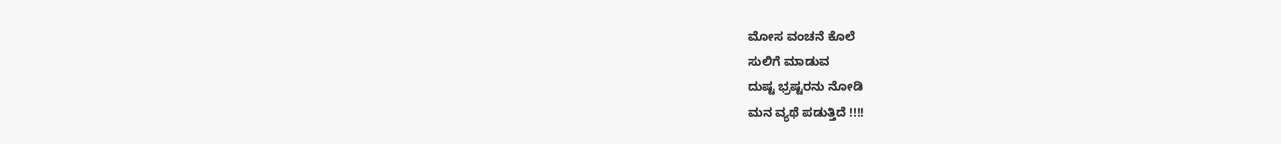ಮೋಸ ವಂಚನೆ ಕೊಲೆ
ಸುಲಿಗೆ ಮಾಡುವ
ದುಷ್ಟ ಭ್ರಷ್ಟರನು ನೋಡಿ
ಮನ ವ್ಯಥೆ ಪಡುತ್ತಿದೆ !!!!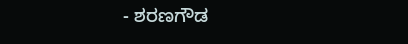- ಶರಣಗೌಡ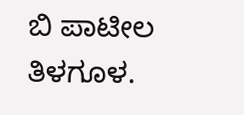ಬಿ ಪಾಟೀಲ ತಿಳಗೂಳ.